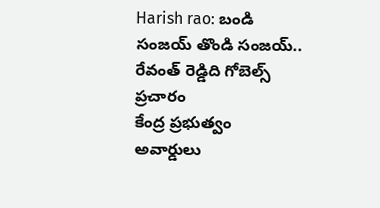Harish rao: బండి సంజయ్ తొండి సంజయ్.. రేవంత్ రెడ్డిది గోబెల్స్ ప్రచారం
కేంద్ర ప్రభుత్వం అవార్డులు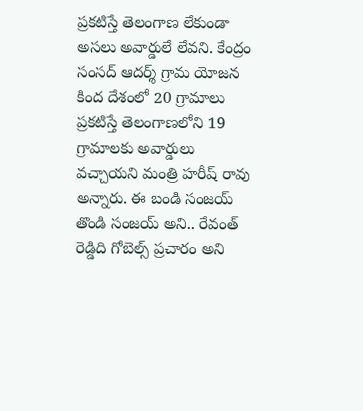ప్రకటిస్తే తెలంగాణ లేకుండా అసలు అవార్డులే లేవని. కేంద్రం సంసద్ ఆదర్శ్ గ్రామ యోజన కింద దేశంలో 20 గ్రామాలు ప్రకటిస్తే తెలంగాణలోని 19 గ్రామాలకు అవార్డులు వచ్చాయని మంత్రి హరీష్ రావు అన్నారు. ఈ బండి సంజయ్ తొండి సంజయ్ అని.. రేవంత్ రెడ్డిది గోబెల్స్ ప్రచారం అని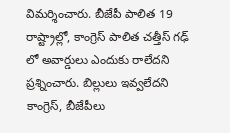విమర్శించారు. బీజేపీ పాలిత 19 రాష్ట్రాల్లో, కాంగ్రెస్ పాలిత చత్తీస్ గఢ్ లో అవార్డులు ఎందుకు రాలేదని ప్రశ్నించారు. బిల్లులు ఇవ్వలేదని కాంగ్రెస్, బీజేపీలు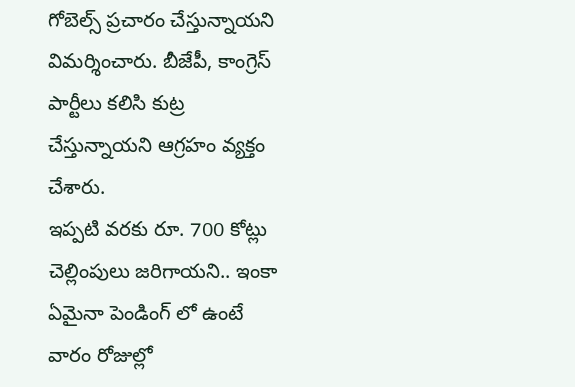గోబెల్స్ ప్రచారం చేస్తున్నాయని విమర్శించారు. బీజేపీ, కాంగ్రెస్ పార్టీలు కలిసి కుట్ర చేస్తున్నాయని ఆగ్రహం వ్యక్తం చేశారు.
ఇప్పటి వరకు రూ. 700 కోట్లు చెల్లింపులు జరిగాయని.. ఇంకా ఏమైనా పెండింగ్ లో ఉంటే వారం రోజుల్లో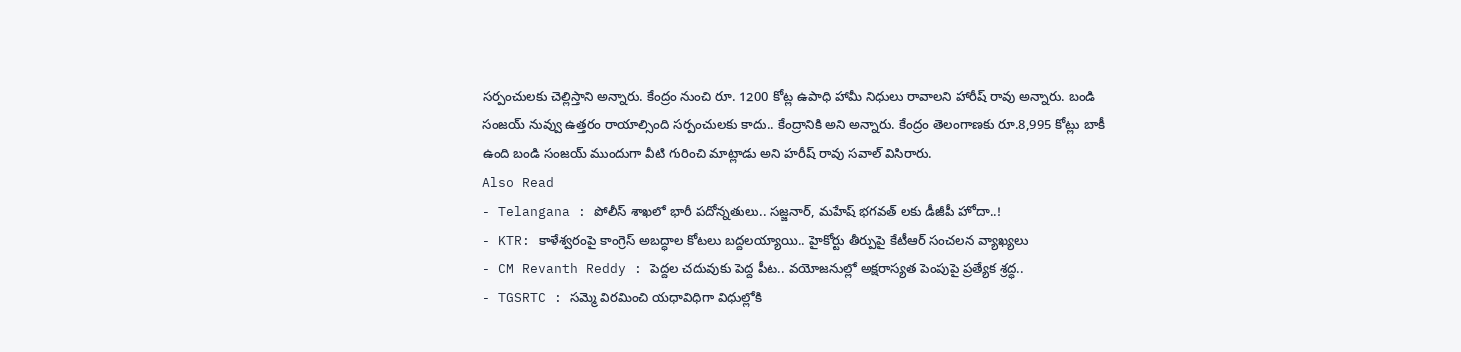సర్పంచులకు చెల్లిస్తాని అన్నారు. కేంద్రం నుంచి రూ. 1200 కోట్ల ఉపాధి హామీ నిధులు రావాలని హారీష్ రావు అన్నారు. బండి సంజయ్ నువ్వు ఉత్తరం రాయాల్సింది సర్పంచులకు కాదు.. కేంద్రానికి అని అన్నారు. కేంద్రం తెలంగాణకు రూ.8,995 కోట్లు బాకీ ఉంది బండి సంజయ్ ముందుగా వీటి గురించి మాట్లాడు అని హరీష్ రావు సవాల్ విసిరారు.
Also Read
- Telangana : పోలీస్ శాఖలో భారీ పదోన్నతులు.. సజ్జనార్, మహేష్ భగవత్ లకు డీజీపీ హోదా..!
- KTR: కాళేశ్వరంపై కాంగ్రెస్ అబద్ధాల కోటలు బద్దలయ్యాయి.. హైకోర్టు తీర్పుపై కేటీఆర్ సంచలన వ్యాఖ్యలు
- CM Revanth Reddy : పెద్దల చదువుకు పెద్ద పీట.. వయోజనుల్లో అక్షరాస్యత పెంపుపై ప్రత్యేక శ్రద్ధ..
- TGSRTC : సమ్మె విరమించి యధావిధిగా విధుల్లోకి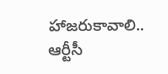హాజరుకావాలి.. ఆర్టీసీ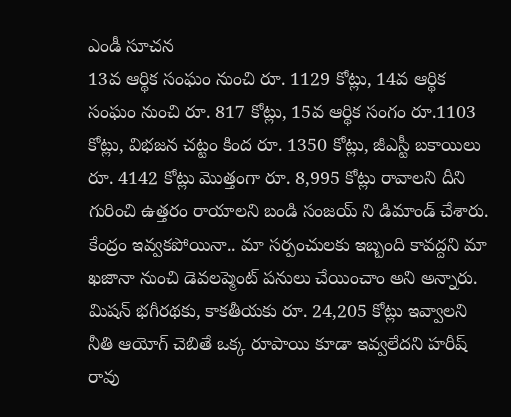ఎండీ సూచన
13వ ఆర్థిక సంఘం నుంచి రూ. 1129 కోట్లు, 14వ ఆర్థిక సంఘం నుంచి రూ. 817 కోట్లు, 15వ ఆర్థిక సంగం రూ.1103 కోట్లు, విభజన చట్టం కింద రూ. 1350 కోట్లు, జీఎస్టీ బకాయిలు రూ. 4142 కోట్లు మొత్తంగా రూ. 8,995 కోట్లు రావాలని దీని గురించి ఉత్తరం రాయాలని బండి సంజయ్ ని డిమాండ్ చేశారు. కేంద్రం ఇవ్వకపోయినా.. మా సర్పంచులకు ఇబ్బంది కావద్దని మా ఖజానా నుంచి డెవలప్మెంట్ పనులు చేయించాం అని అన్నారు.
మిషన్ భగీరథకు, కాకతీయకు రూ. 24,205 కోట్లు ఇవ్వాలని నీతి ఆయోగ్ చెబితే ఒక్క రూపాయి కూడా ఇవ్వలేదని హరీష్ రావు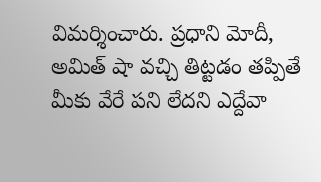విమర్శించారు. ప్రధాని మోదీ, అమిత్ షా వచ్చి తిట్టడం తప్పితే మీకు వేరే పని లేదని ఎద్దేవా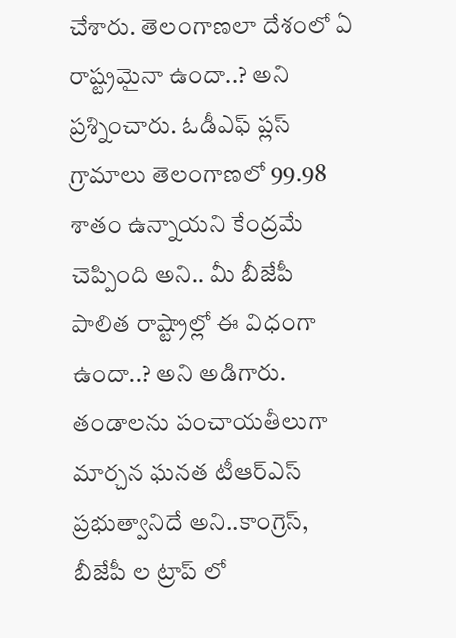చేశారు. తెలంగాణలా దేశంలో ఏ రాష్ట్రమైనా ఉందా..? అని ప్రశ్నించారు. ఓడీఎఫ్ ప్లస్ గ్రామాలు తెలంగాణలో 99.98 శాతం ఉన్నాయని కేంద్రమే చెప్పింది అని.. మీ బీజేపీ పాలిత రాష్ట్రాల్లో ఈ విధంగా ఉందా..? అని అడిగారు. తండాలను పంచాయతీలుగా మార్చన ఘనత టీఆర్ఎస్ ప్రభుత్వానిదే అని..కాంగ్రెస్, బీజేపీ ల ట్రాప్ లో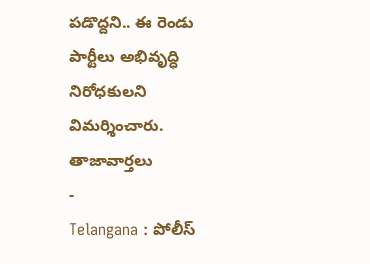పడొద్దని.. ఈ రెండు పార్టీలు అభివృద్ధి నిరోధకులని విమర్శించారు.
తాజావార్తలు
-
Telangana : పోలీస్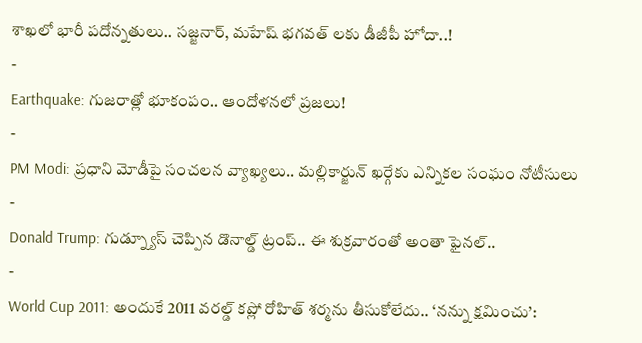శాఖలో భారీ పదోన్నతులు.. సజ్జనార్, మహేష్ భగవత్ లకు డీజీపీ హోదా..!
-
Earthquake: గుజరాత్లో భూకంపం.. ఆందోళనలో ప్రజలు!
-
PM Modi: ప్రధాని మోడీపై సంచలన వ్యాఖ్యలు.. మల్లికార్జున్ ఖర్గేకు ఎన్నికల సంఘం నోటీసులు
-
Donald Trump: గుడ్న్యూస్ చెప్పిన డొనాల్డ్ ట్రంప్.. ఈ శుక్రవారంతో అంతా ఫైనల్..
-
World Cup 2011: అందుకే 2011 వరల్డ్ కప్లో రోహిత్ శర్మను తీసుకోలేదు.. ‘నన్ను క్షమించు’: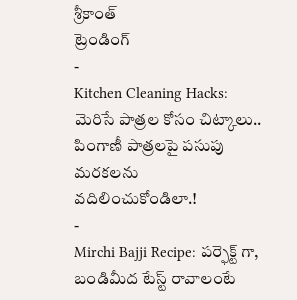శ్రీకాంత్
ట్రెండింగ్
-
Kitchen Cleaning Hacks: మెరిసే పాత్రల కోసం చిట్కాలు.. పింగాణీ పాత్రలపై పసుపు మరకలను వదిలించుకోండిలా.!
-
Mirchi Bajji Recipe: పర్ఫెక్ట్ గా, బండిమీద టేస్ట్ రావాలంటే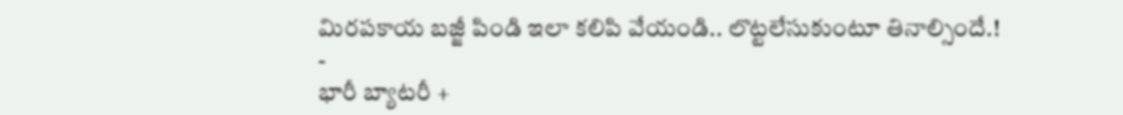మిరపకాయ బజ్జీ పిండి ఇలా కలిపి వేయండి.. లొట్టలేసుకుంటూ తినాల్సిందే.!
-
భారీ బ్యాటరీ +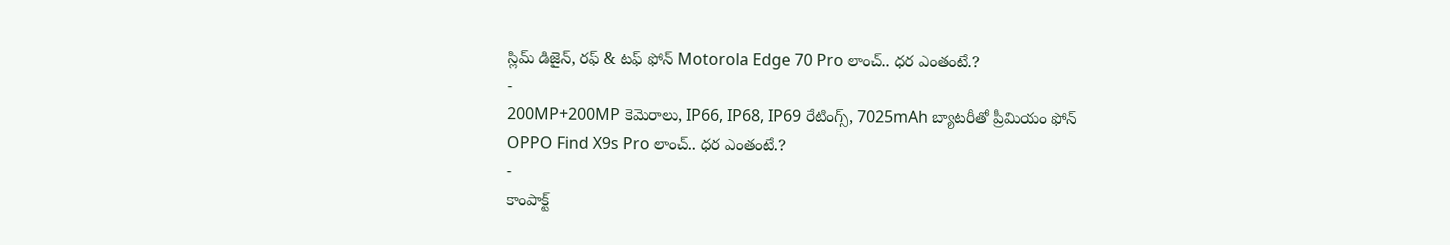స్లిమ్ డిజైన్, రఫ్ & టఫ్ ఫోన్ Motorola Edge 70 Pro లాంచ్.. ధర ఎంతంటే.?
-
200MP+200MP కెమెరాలు, IP66, IP68, IP69 రేటింగ్స్, 7025mAh బ్యాటరీతో ప్రీమియం ఫోన్ OPPO Find X9s Pro లాంచ్.. ధర ఎంతంటే.?
-
కాంపాక్ట్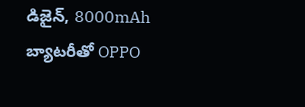డిజైన్, 8000mAh బ్యాటరీతో OPPO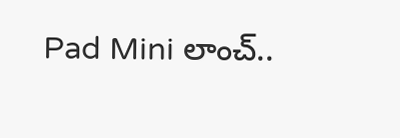Pad Mini లాంచ్..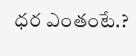ధర ఎంతంటే.?